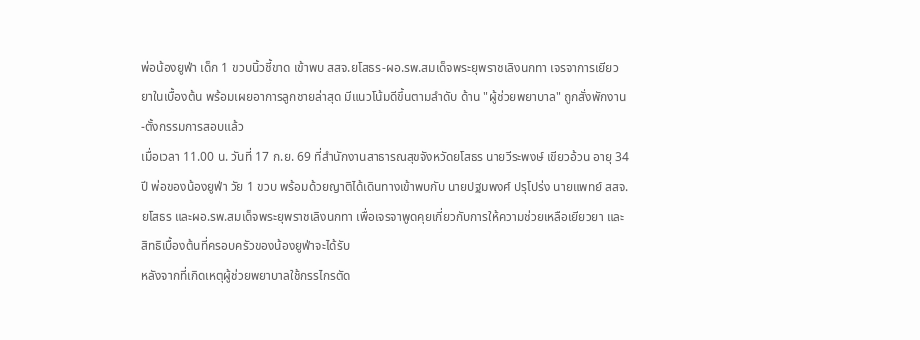พ่อน้องยูฟ่า เด็ก 1 ขวบนิ้วชี้ขาด เข้าพบ สสจ.ยโสธร-ผอ.รพ.สมเด็จพระยุพราชเลิงนกทา เจรจาการเยียวยาในเบื้องต้น พร้อมเผยอาการลูกชายล่าสุด มีแนวโน้มดีขึ้นตามลำดับ ด้าน "ผู้ช่วยพยาบาล" ถูกสั่งพักงาน-ตั้งกรรมการสอบแล้ว
เมื่อเวลา 11.00 น. วันที่ 17 ก.ย. 69 ที่สำนักงานสาธารณสุขจังหวัดยโสธร นายวีระพงษ์ เขียวอ้วน อายุ 34 ปี พ่อของน้องยูฟ่า วัย 1 ขวบ พร้อมด้วยญาติได้เดินทางเข้าพบกับ นายปฐมพงศ์ ปรุโปร่ง นายแพทย์ สสจ.ยโสธร และผอ.รพ.สมเด็จพระยุพราชเลิงนกทา เพื่อเจรจาพูดคุยเกี่ยวกับการให้ความช่วยเหลือเยียวยา และสิทธิเบื้องต้นที่ครอบครัวของน้องยูฟ่าจะได้รับ
หลังจากที่เกิดเหตุผู้ช่วยพยาบาลใช้กรรไกรตัด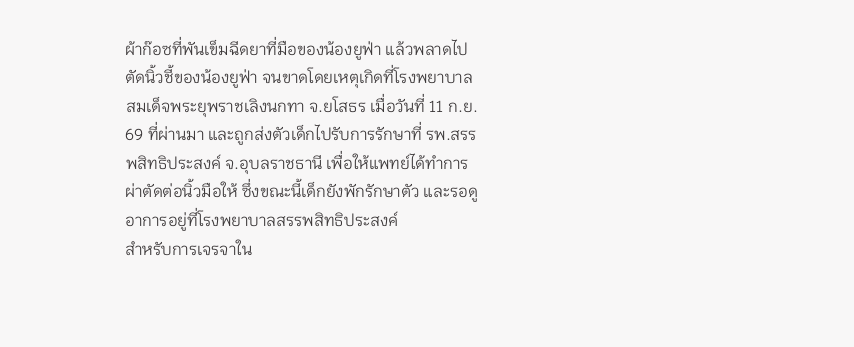ผ้าก๊อซที่พันเข็มฉีดยาที่มือของน้องยูฟ่า แล้วพลาดไปตัดนิ้วชี้ของน้องยูฟ่า จนขาดโดยเหตุเกิดที่โรงพยาบาลสมเด็จพระยุพราชเลิงนกทา จ.ยโสธร เมื่อวันที่ 11 ก.ย. 69 ที่ผ่านมา และถูกส่งตัวเด็กไปรับการรักษาที่ รพ.สรรพสิทธิประสงค์ จ.อุบลราชธานี เพื่อให้แพทย์ได้ทำการผ่าตัดต่อนิ้วมือให้ ซึ่งขณะนี้เด็กยังพักรักษาตัว และรอดูอาการอยู่ที่โรงพยาบาลสรรพสิทธิประสงค์
สำหรับการเจรจาใน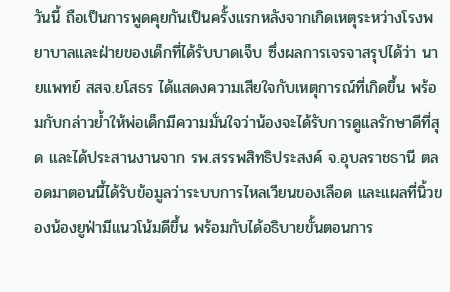วันนี้ ถือเป็นการพูดคุยกันเป็นครั้งแรกหลังจากเกิดเหตุระหว่างโรงพยาบาลและฝ่ายของเด็กที่ได้รับบาดเจ็บ ซึ่งผลการเจรจาสรุปได้ว่า นายแพทย์ สสจ.ยโสธร ได้แสดงความเสียใจกับเหตุการณ์ที่เกิดขึ้น พร้อมกับกล่าวย้ำให้พ่อเด็กมีความมั่นใจว่าน้องจะได้รับการดูแลรักษาดีที่สุด และได้ประสานงานจาก รพ.สรรพสิทธิประสงค์ จ.อุบลราชธานี ตลอดมาตอนนี้ได้รับข้อมูลว่าระบบการไหลเวียนของเลือด และแผลที่นิ้วของน้องยูฟ่ามีแนวโน้มดีขึ้น พร้อมกับได้อธิบายขั้นตอนการ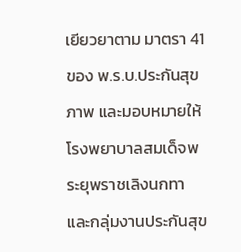เยียวยาตาม มาตรา 41 ของ พ.ร.บ.ประกันสุขภาพ และมอบหมายให้โรงพยาบาลสมเด็จพระยุพราชเลิงนกทา และกลุ่มงานประกันสุข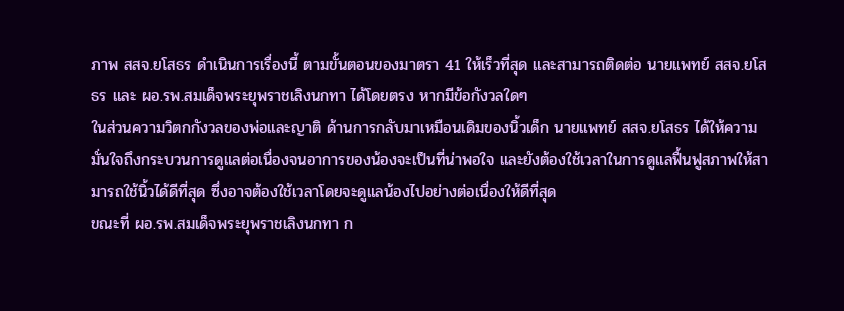ภาพ สสจ.ยโสธร ดำเนินการเรื่องนี้ ตามขั้นตอนของมาตรา 41 ให้เร็วที่สุด และสามารถติดต่อ นายแพทย์ สสจ.ยโสธร และ ผอ.รพ.สมเด็จพระยุพราชเลิงนกทา ได้โดยตรง หากมีข้อกังวลใดๆ
ในส่วนความวิตกกังวลของพ่อและญาติ ด้านการกลับมาเหมือนเดิมของนิ้วเด็ก นายแพทย์ สสจ.ยโสธร ได้ให้ความมั่นใจถึงกระบวนการดูแลต่อเนื่องจนอาการของน้องจะเป็นที่น่าพอใจ และยังต้องใช้เวลาในการดูแลฟื้นฟูสภาพให้สามารถใช้นิ้วได้ดีที่สุด ซึ่งอาจต้องใช้เวลาโดยจะดูแลน้องไปอย่างต่อเนื่องให้ดีที่สุด
ขณะที่ ผอ.รพ.สมเด็จพระยุพราชเลิงนกทา ก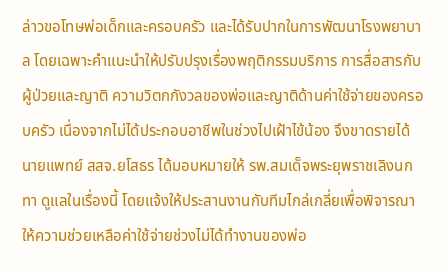ล่าวขอโทษพ่อเด็กและครอบครัว และได้รับปากในการพัฒนาโรงพยาบาล โดยเฉพาะคำแนะนำให้ปรับปรุงเรื่องพฤติกรรมบริการ การสื่อสารกับผู้ป่วยและญาติ ความวิตกกังวลของพ่อและญาติด้านค่าใช้จ่ายของครอบครัว เนื่องจากไม่ได้ประกอบอาชีพในช่วงไปเฝ้าไข้น้อง จึงขาดรายได้ นายแพทย์ สสจ.ยโสธร ได้มอบหมายให้ รพ.สมเด็จพระยุพราชเลิงนกทา ดูแลในเรื่องนี้ โดยแจ้งให้ประสานงานกับทีมไกล่เกลี่ยเพื่อพิจารณาให้ความช่วยเหลือค่าใช้จ่ายช่วงไม่ได้ทำงานของพ่อ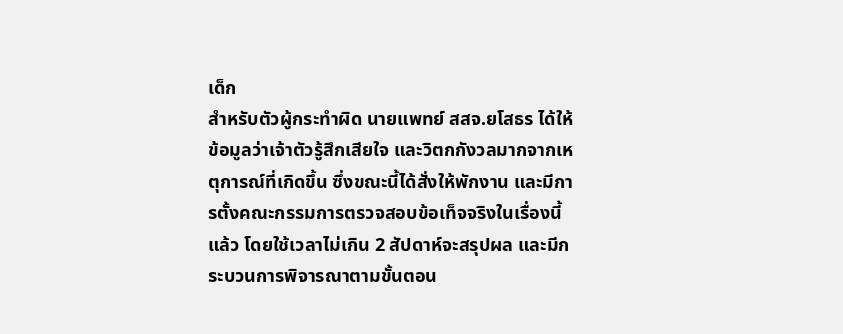เด็ก
สำหรับตัวผู้กระทำผิด นายแพทย์ สสจ.ยโสธร ได้ให้ข้อมูลว่าเจ้าตัวรู้สึกเสียใจ และวิตกกังวลมากจากเหตุการณ์ที่เกิดขึ้น ซึ่งขณะนี้ได้สั่งให้พักงาน และมีการตั้งคณะกรรมการตรวจสอบข้อเท็จจริงในเรื่องนี้แล้ว โดยใช้เวลาไม่เกิน 2 สัปดาห์จะสรุปผล และมีกระบวนการพิจารณาตามขั้นตอน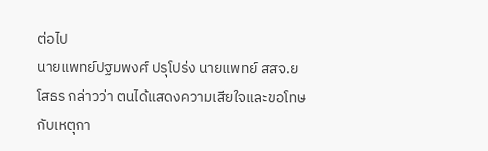ต่อไป
นายแพทย์ปฐมพงศ์ ปรุโปร่ง นายแพทย์ สสจ.ยโสธร กล่าวว่า ตนได้แสดงความเสียใจและขอโทษกับเหตุกา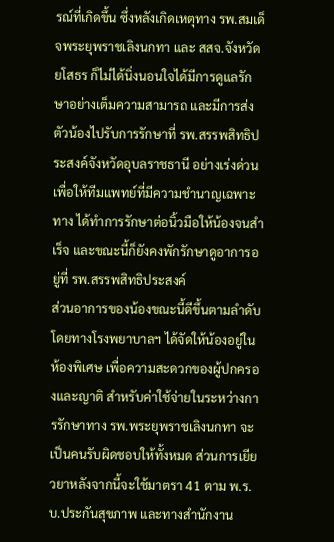รณ์ที่เกิดขึ้น ซึ่งหลังเกิดเหตุทาง รพ.สมเด็จพระยุพราชเลิงนกทา และ สสจ.จังหวัดยโสธร ก็ไม่ได้นิ่งนอนใจได้มีการดูแลรักษาอย่างเต็มความสามารถ และมีการส่งตัวน้องไปรับการรักษาที่ รพ.สรรพสิทธิประสงค์จังหวัดอุบลราชธานี อย่างเร่งด่วน เพื่อให้ทีมแพทย์ที่มีความชำนาญเฉพาะทาง ได้ทำการรักษาต่อนิ้วมือให้น้องจนสำเร็จ และขณะนี้ก็ยังคงพักรักษาดูอาการอยู่ที่ รพ.สรรพสิทธิประสงค์
ส่วนอาการของน้องขณะนี้ดีขึ้นตามลำดับโดยทางโรงพยาบาลฯ ได้จัดให้น้องอยู่ในห้องพิเศษ เพื่อความสะดวกของผู้ปกครองและญาติ สำหรับค่าใช้จ่ายในระหว่างการรักษาทาง รพ.พระยุพราชเลิงนกทา จะเป็นคนรับผิดชอบให้ทั้งหมด ส่วนการเยียวยาหลังจากนี้จะใช้มาตรา 41 ตาม พ.ร.บ.ประกันสุขภาพ และทางสำนักงาน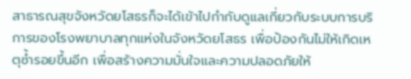สาธารณสุขจังหวัดยโสธรก็จะได้เข้าไปกำกับดูแลเกี่ยวกับระบบการบริการของโรงพยาบาลทุกแห่งในจังหวัดยโสธร เพื่อป้องกันไม่ให้เกิดเหตุซ้ำรอยขึ้นอีก เพื่อสร้างความมั่นใจและความปลอดภัยให้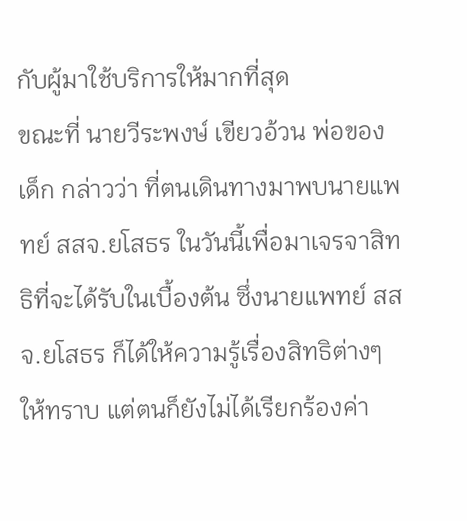กับผู้มาใช้บริการให้มากที่สุด
ขณะที่ นายวีระพงษ์ เขียวอ้วน พ่อของเด็ก กล่าวว่า ที่ตนเดินทางมาพบนายแพทย์ สสจ.ยโสธร ในวันนี้เพื่อมาเจรจาสิทธิที่จะได้รับในเบื้องต้น ซึ่งนายแพทย์ สสจ.ยโสธร ก็ได้ให้ความรู้เรื่องสิทธิต่างๆ ให้ทราบ แต่ตนก็ยังไม่ได้เรียกร้องค่า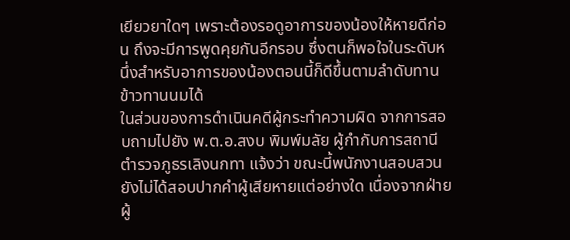เยียวยาใดๆ เพราะต้องรอดูอาการของน้องให้หายดีก่อน ถึงจะมีการพูดคุยกันอีกรอบ ซึ่งตนก็พอใจในระดับหนึ่งสำหรับอาการของน้องตอนนี้ก็ดีขึ้นตามลำดับทานข้าวทานนมได้
ในส่วนของการดำเนินคดีผู้กระทำความผิด จากการสอบถามไปยัง พ.ต.อ.สงบ พิมพ์มลัย ผู้กำกับการสถานีตำรวจภูธรเลิงนกทา แจ้งว่า ขณะนี้พนักงานสอบสวนยังไม่ได้สอบปากคำผู้เสียหายแต่อย่างใด เนื่องจากฝ่ายผู้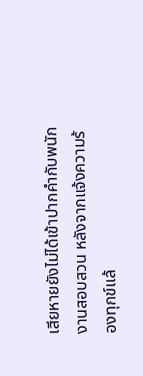เสียหายยังไม่ได้เข้าปากคำกับพนักงานสอบสวน หลังจากแจ้งความร้องทุกข์แล้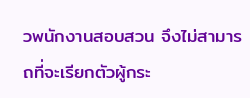วพนักงานสอบสวน จึงไม่สามารถที่จะเรียกตัวผู้กระ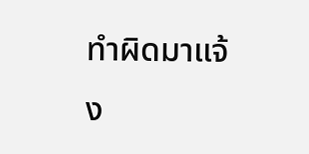ทำผิดมาแจ้ง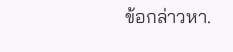ข้อกล่าวหา.